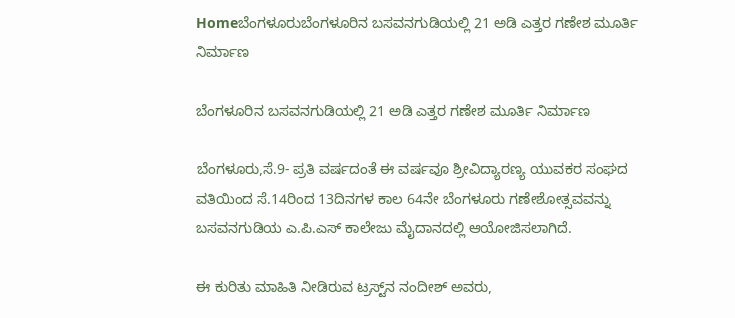Homeಬೆಂಗಳೂರುಬೆಂಗಳೂರಿನ ಬಸವನಗುಡಿಯಲ್ಲಿ 21 ಅಡಿ ಎತ್ತರ ಗಣೇಶ ಮೂರ್ತಿ ನಿರ್ಮಾಣ

ಬೆಂಗಳೂರಿನ ಬಸವನಗುಡಿಯಲ್ಲಿ 21 ಅಡಿ ಎತ್ತರ ಗಣೇಶ ಮೂರ್ತಿ ನಿರ್ಮಾಣ

ಬೆಂಗಳೂರು,ಸೆ.9- ಪ್ರತಿ ವರ್ಷದಂತೆ ಈ ವರ್ಷವೂ ಶ್ರೀವಿದ್ಯಾರಣ್ಯ ಯುವಕರ ಸಂಘದ ವತಿಯಿಂದ ಸೆ.14ರಿಂದ 13ದಿನಗಳ ಕಾಲ 64ನೇ ಬೆಂಗಳೂರು ಗಣೇಶೋತ್ಸವವನ್ನು ಬಸವನಗುಡಿಯ ಎ.ಪಿ.ಎಸ್‌‍ ಕಾಲೇಜು ಮೈದಾನದಲ್ಲಿ ಆಯೋಜಿಸಲಾಗಿದೆ.

ಈ ಕುರಿತು ಮಾಹಿತಿ ನೀಡಿರುವ ಟ್ರಸ್ಟ್‌ನ ನಂದೀಶ್‌ ಅವರು,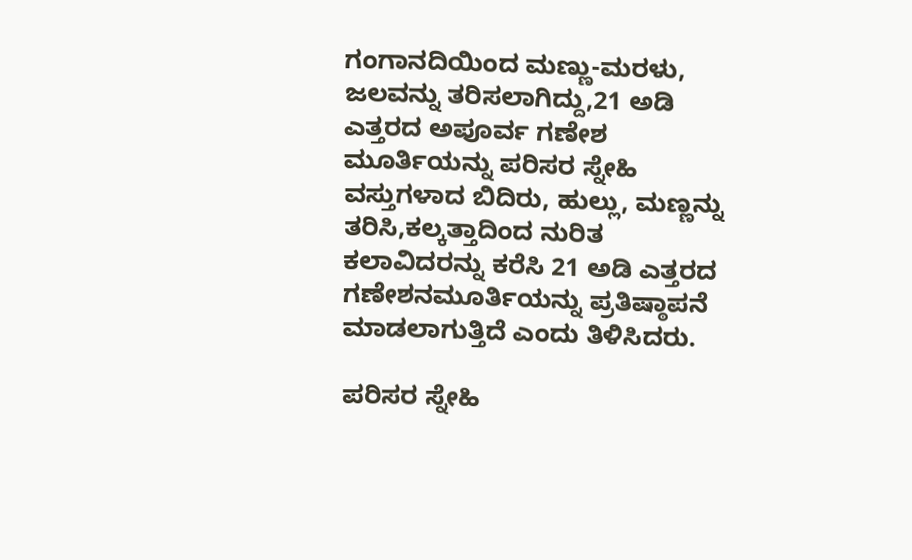ಗಂಗಾನದಿಯಿಂದ ಮಣ್ಣು-ಮರಳು, ಜಲವನ್ನು ತರಿಸಲಾಗಿದ್ದು,21 ಅಡಿ ಎತ್ತರದ ಅಪೂರ್ವ ಗಣೇಶ ಮೂರ್ತಿಯನ್ನು ಪರಿಸರ ಸ್ನೇಹಿ ವಸ್ತುಗಳಾದ ಬಿದಿರು, ಹುಲ್ಲು, ಮಣ್ಣನ್ನು ತರಿಸಿ,ಕಲ್ಕತ್ತಾದಿಂದ ನುರಿತ ಕಲಾವಿದರನ್ನು ಕರೆಸಿ 21 ಅಡಿ ಎತ್ತರದ ಗಣೇಶನಮೂರ್ತಿಯನ್ನು ಪ್ರತಿಷ್ಠಾಪನೆ ಮಾಡಲಾಗುತ್ತಿದೆ ಎಂದು ತಿಳಿಸಿದರು.

ಪರಿಸರ ಸ್ನೇಹಿ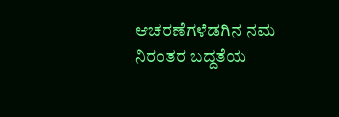ಆಚರಣೆಗಳೆಡಗಿನ ನಮ ನಿರಂತರ ಬದ್ದತೆಯ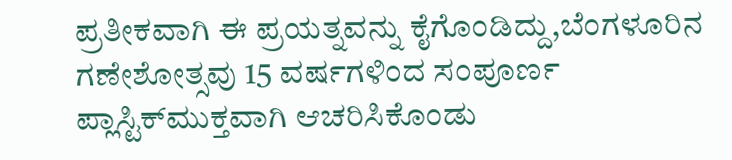ಪ್ರತೀಕವಾಗಿ ಈ ಪ್ರಯತ್ನವನ್ನು ಕೈಗೊಂಡಿದ್ದು,ಬೆಂಗಳೂರಿನ ಗಣೇಶೋತ್ಸವು 15 ವರ್ಷಗಳಿಂದ ಸಂಪೂರ್ಣ ಪ್ಲಾಸ್ಟಿಕ್‌ಮುಕ್ತವಾಗಿ ಆಚರಿಸಿಕೊಂಡು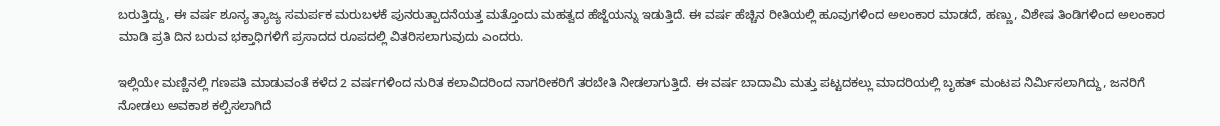ಬರುತ್ತಿದ್ದು, ಈ ವರ್ಷ ಶೂನ್ಯ ತ್ಯಾಜ್ಯ ಸಮರ್ಪಕ ಮರುಬಳಕೆ ಪುನರುತ್ಪಾದನೆಯತ್ತ ಮತ್ತೊಂದು ಮಹತ್ವದ ಹೆಜ್ಜೆಯನ್ನು ಇಡುತ್ತಿದೆ. ಈ ವರ್ಷ ಹೆಚ್ಚಿನ ರೀತಿಯಲ್ಲಿ ಹೂವುಗಳಿಂದ ಅಲಂಕಾರ ಮಾಡದೆ, ಹಣ್ಣು, ವಿಶೇಷ ತಿಂಡಿಗಳಿಂದ ಅಲಂಕಾರ ಮಾಡಿ ಪ್ರತಿ ದಿನ ಬರುವ ಭಕ್ತಾಧಿಗಳಿಗೆ ಪ್ರಸಾದದ ರೂಪದಲ್ಲಿ ವಿತರಿಸಲಾಗುವುದು ಎಂದರು.

ಇಲ್ಲಿಯೇ ಮಣ್ಣಿನಲ್ಲಿ ಗಣಪತಿ ಮಾಡುವಂತೆ ಕಳೆದ 2 ವರ್ಷಗಳಿಂದ ನುರಿತ ಕಲಾವಿದರಿಂದ ನಾಗರೀಕರಿಗೆ ತರಬೇತಿ ನೀಡಲಾಗುತ್ತಿದೆ. ಈ ವರ್ಷ ಬಾದಾಮಿ ಮತ್ತು ಪಟ್ಟದಕಲ್ಲು ಮಾದರಿಯಲ್ಲಿ ಬೃಹತ್‌ ಮಂಟಪ ನಿರ್ಮಿಸಲಾಗಿದ್ದು, ಜನರಿಗೆ ನೋಡಲು ಅವಕಾಶ ಕಲ್ಪಿಸಲಾಗಿದೆ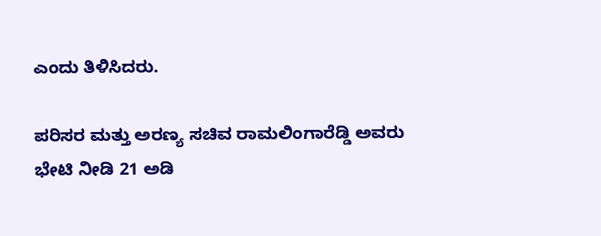ಎಂದು ತಿಳಿಸಿದರು.

ಪರಿಸರ ಮತ್ತು ಅರಣ್ಯ ಸಚಿವ ರಾಮಲಿಂಗಾರೆಡ್ಡಿ ಅವರು ಭೇಟಿ ನೀಡಿ 21 ಅಡಿ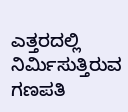ಎತ್ತರದಲ್ಲಿ ನಿರ್ಮಿಸುತ್ತಿರುವ ಗಣಪತಿ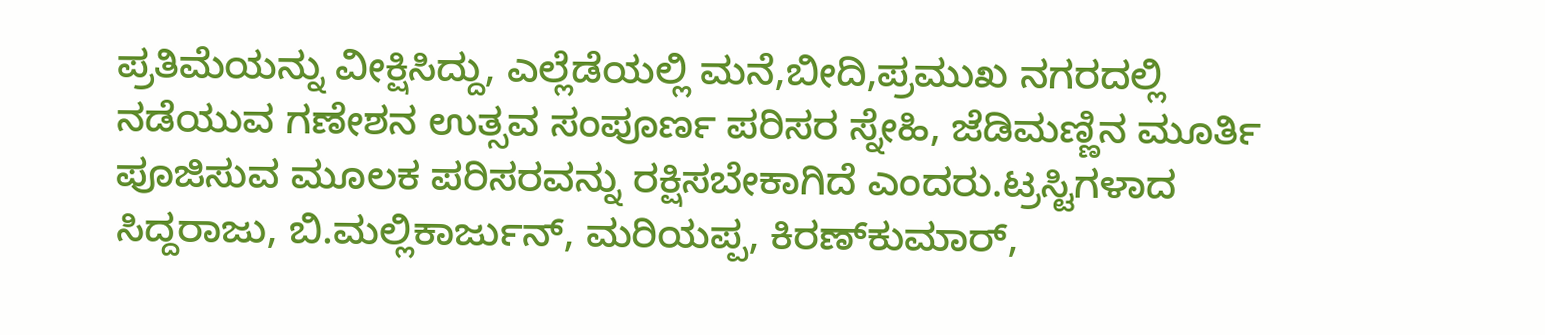ಪ್ರತಿಮೆಯನ್ನು ವೀಕ್ಷಿಸಿದ್ದು, ಎಲ್ಲೆಡೆಯಲ್ಲಿ ಮನೆ,ಬೀದಿ,ಪ್ರಮುಖ ನಗರದಲ್ಲಿ ನಡೆಯುವ ಗಣೇಶನ ಉತ್ಸವ ಸಂಪೂರ್ಣ ಪರಿಸರ ಸ್ನೇಹಿ, ಜೆಡಿಮಣ್ಣಿನ ಮೂರ್ತಿ ಪೂಜಿಸುವ ಮೂಲಕ ಪರಿಸರವನ್ನು ರಕ್ಷಿಸಬೇಕಾಗಿದೆ ಎಂದರು.ಟ್ರಸ್ಟಿಗಳಾದ ಸಿದ್ದರಾಜು, ಬಿ.ಮಲ್ಲಿಕಾರ್ಜುನ್‌, ಮರಿಯಪ್ಪ, ಕಿರಣ್‌ಕುಮಾರ್‌,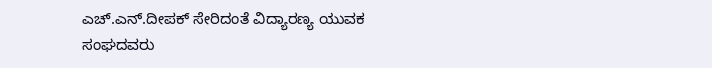ಎಚ್‌.ಎನ್‌.ದೀಪಕ್‌ ಸೇರಿದಂತೆ ವಿದ್ಯಾರಣ್ಯ ಯುವಕ ಸಂಘದವರು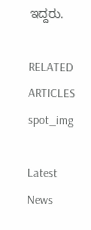ಇದ್ದರು.

RELATED ARTICLES
spot_img

Latest News